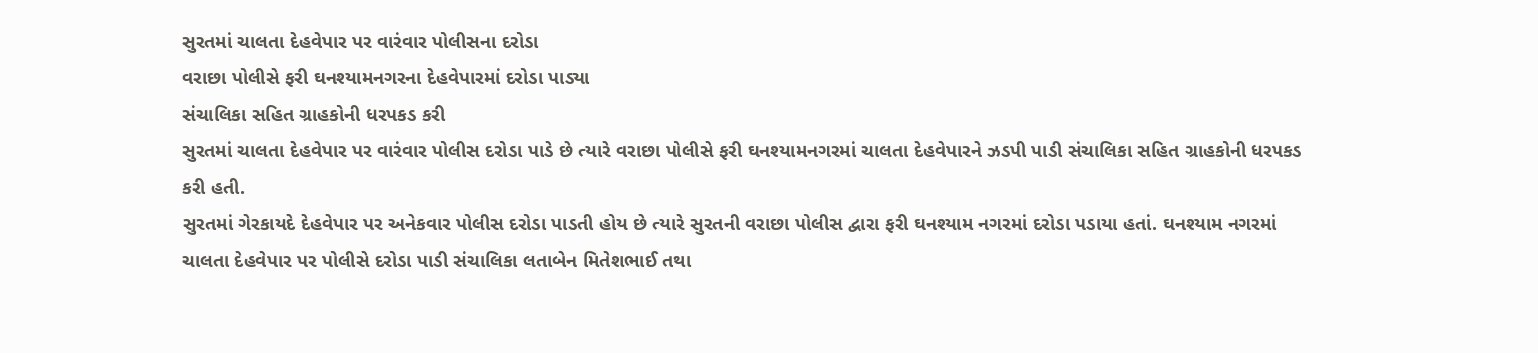સુરતમાં ચાલતા દેહવેપાર પર વારંવાર પોલીસના દરોડા
વરાછા પોલીસે ફરી ઘનશ્યામનગરના દેહવેપારમાં દરોડા પાડ્યા
સંચાલિકા સહિત ગ્રાહકોની ધરપકડ કરી
સુરતમાં ચાલતા દેહવેપાર પર વારંવાર પોલીસ દરોડા પાડે છે ત્યારે વરાછા પોલીસે ફરી ઘનશ્યામનગરમાં ચાલતા દેહવેપારને ઝડપી પાડી સંચાલિકા સહિત ગ્રાહકોની ધરપકડ કરી હતી.
સુરતમાં ગેરકાયદે દેહવેપાર પર અનેકવાર પોલીસ દરોડા પાડતી હોય છે ત્યારે સુરતની વરાછા પોલીસ દ્વારા ફરી ઘનશ્યામ નગરમાં દરોડા પડાયા હતાં. ઘનશ્યામ નગરમાં ચાલતા દેહવેપાર પર પોલીસે દરોડા પાડી સંચાલિકા લતાબેન મિતેશભાઈ તથા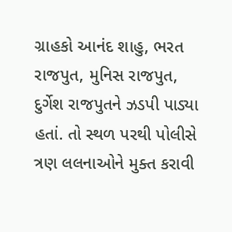ગ્રાહકો આનંદ શાહુ, ભરત રાજપુત, મુનિસ રાજપુત, દુર્ગેશ રાજપુતને ઝડપી પાડ્યા હતાં. તો સ્થળ પરથી પોલીસે ત્રણ લલનાઓને મુક્ત કરાવી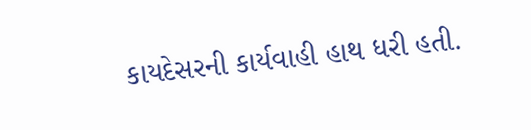કાયદેસરની કાર્યવાહી હાથ ધરી હતી.